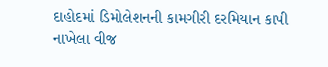દાહોદમાં ડિમોલેશનની કામગીરી દરમિયાન કાપી નાખેલા વીજ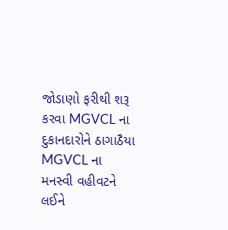જોડાણો ફરીથી શરૂ કરવા MGVCL ના દુકાનદારોને ઠાગાઠૈયા
MGVCL ના મનસ્વી વહીવટને લઈને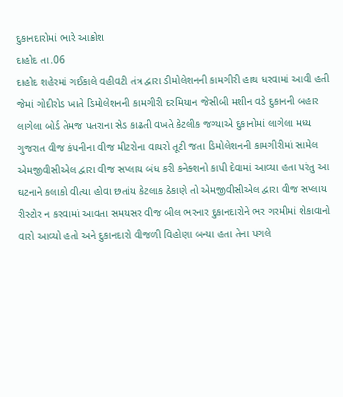દુકાનદારોમાં ભારે આક્રોશ
દાહોદ તા.06
દાહોદ શહેરમાં ગઈકાલે વહીવટી તંત્ર દ્વારા ડીમોલેશનની કામગીરી હાથ ધરવામાં આવી હતી જેમાં ગોદીરોડ ખાતે ડિમોલેશનની કામગીરી દરમિયાન જેસીબી મશીન વડે દુકાનની બહાર લાગેલા બોર્ડ તેમજ પતરાના સેડ કાઢતી વખતે કેટલીક જગ્યાએ દુકાનોમાં લાગેલા મધ્ય ગુજરાત વીજ કંપનીના વીજ મીટરોના વાયરો તૂટી જતા ડિમોલેશનની કામગીરીમાં સામેલ એમજીવીસીએલ દ્વારા વીજ સપ્લાય બંધ કરી કનેક્શનો કાપી દેવામાં આવ્યા હતા પરંતુ આ ઘટનાને કલાકો વીત્યા હોવા છતાંય કેટલાક ઠેકાણે તો એમજીવીસીએલ દ્વારા વીજ સપ્લાય રીસ્ટોર ન કરવામાં આવતા સમયસર વીજ બીલ ભરનાર દુકાનદારોને ભર ગરમીમાં શેકાવાનો વારો આવ્યો હતો અને દુકાનદારો વીજળી વિહોણા બન્યા હતા તેના પગલે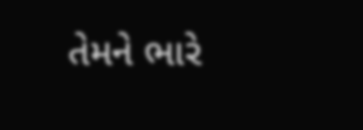તેમને ભારે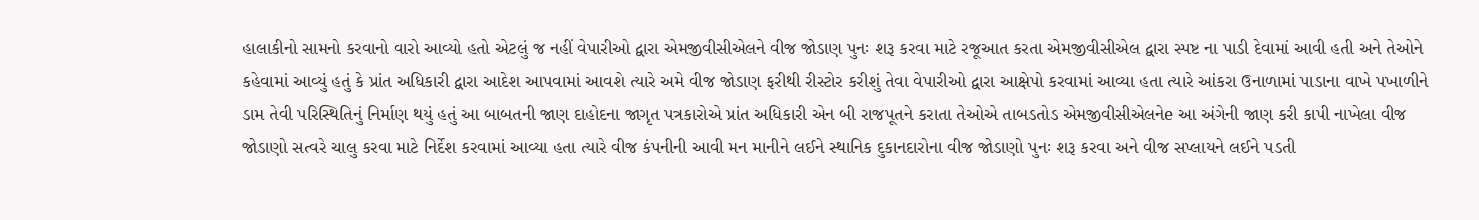હાલાકીનો સામનો કરવાનો વારો આવ્યો હતો એટલું જ નહીં વેપારીઓ દ્વારા એમજીવીસીએલને વીજ જોડાણ પુનઃ શરૂ કરવા માટે રજૂઆત કરતા એમજીવીસીએલ દ્વારા સ્પષ્ટ ના પાડી દેવામાં આવી હતી અને તેઓને કહેવામાં આવ્યું હતું કે પ્રાંત અધિકારી દ્વારા આદેશ આપવામાં આવશે ત્યારે અમે વીજ જોડાણ ફરીથી રીસ્ટોર કરીશું તેવા વેપારીઓ દ્વારા આક્ષેપો કરવામાં આવ્યા હતા ત્યારે આંકરા ઉનાળામાં પાડાના વાખે પખાળીને ડામ તેવી પરિસ્થિતિનું નિર્માણ થયું હતું આ બાબતની જાણ દાહોદના જાગૃત પત્રકારોએ પ્રાંત અધિકારી એન બી રાજપૂતને કરાતા તેઓએ તાબડતોડ એમજીવીસીએલનેe આ અંગેની જાણ કરી કાપી નાખેલા વીજ જોડાણો સત્વરે ચાલુ કરવા માટે નિર્દેશ કરવામાં આવ્યા હતા ત્યારે વીજ કંપનીની આવી મન માનીને લઈને સ્થાનિક દુકાનદારોના વીજ જોડાણો પુનઃ શરૂ કરવા અને વીજ સપ્લાયને લઈને પડતી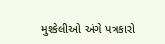મુશ્કેલીઓ અંગે પત્રકારો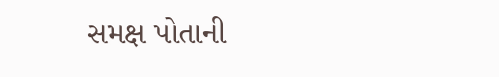સમક્ષ પોતાની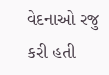વેદનાઓ રજુ કરી હતી